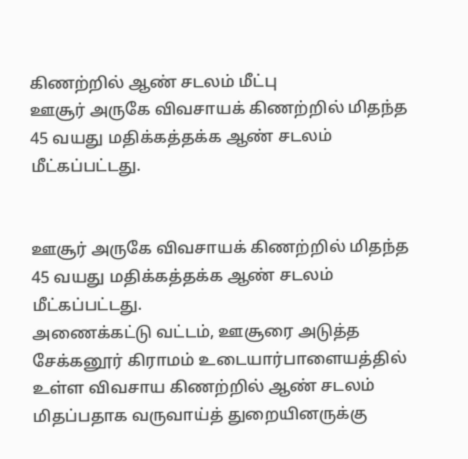கிணற்றில் ஆண் சடலம் மீட்பு
ஊசூர் அருகே விவசாயக் கிணற்றில் மிதந்த 45 வயது மதிக்கத்தக்க ஆண் சடலம் மீட்கப்பட்டது.


ஊசூர் அருகே விவசாயக் கிணற்றில் மிதந்த 45 வயது மதிக்கத்தக்க ஆண் சடலம் மீட்கப்பட்டது.
அணைக்கட்டு வட்டம், ஊசூரை அடுத்த சேக்கனூர் கிராமம் உடையார்பாளையத்தில் உள்ள விவசாய கிணற்றில் ஆண் சடலம் மிதப்பதாக வருவாய்த் துறையினருக்கு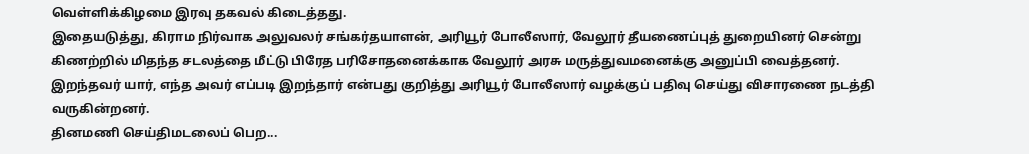வெள்ளிக்கிழமை இரவு தகவல் கிடைத்தது.
இதையடுத்து, கிராம நிர்வாக அலுவலர் சங்கர்தயாளன், அரியூர் போலீஸார், வேலூர் தீயணைப்புத் துறையினர் சென்று கிணற்றில் மிதந்த சடலத்தை மீட்டு பிரேத பரிசோதனைக்காக வேலூர் அரசு மருத்துவமனைக்கு அனுப்பி வைத்தனர். இறந்தவர் யார், எந்த அவர் எப்படி இறந்தார் என்பது குறித்து அரியூர் போலீஸார் வழக்குப் பதிவு செய்து விசாரணை நடத்தி வருகின்றனர்.
தினமணி செய்திமடலைப் பெற...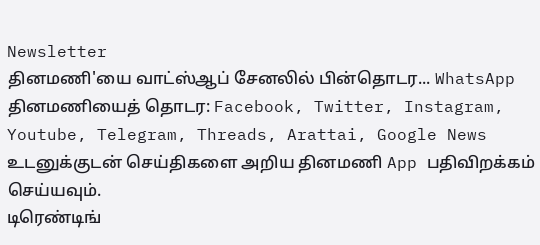Newsletter
தினமணி'யை வாட்ஸ்ஆப் சேனலில் பின்தொடர... WhatsApp
தினமணியைத் தொடர: Facebook, Twitter, Instagram, Youtube, Telegram, Threads, Arattai, Google News
உடனுக்குடன் செய்திகளை அறிய தினமணி App பதிவிறக்கம் செய்யவும்.
டிரெண்டிங்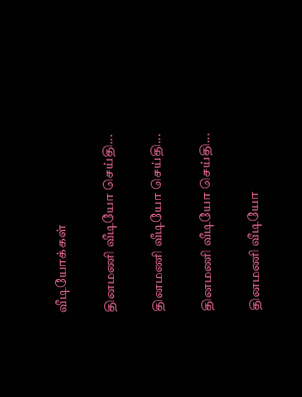வீடியோக்கள்

தினமணி வீடியோ செய்தி...

தினமணி வீடியோ செய்தி...

தினமணி வீடியோ செய்தி...

தினமணி வீடியோ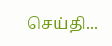செய்தி...